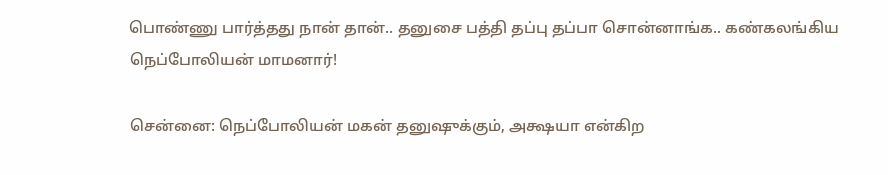பொண்ணு பார்த்தது நான் தான்.. தனுசை பத்தி தப்பு தப்பா சொன்னாங்க.. கண்கலங்கிய நெப்போலியன் மாமனார்!

சென்னை: நெப்போலியன் மகன் தனுஷுக்கும், அக்ஷயா என்கிற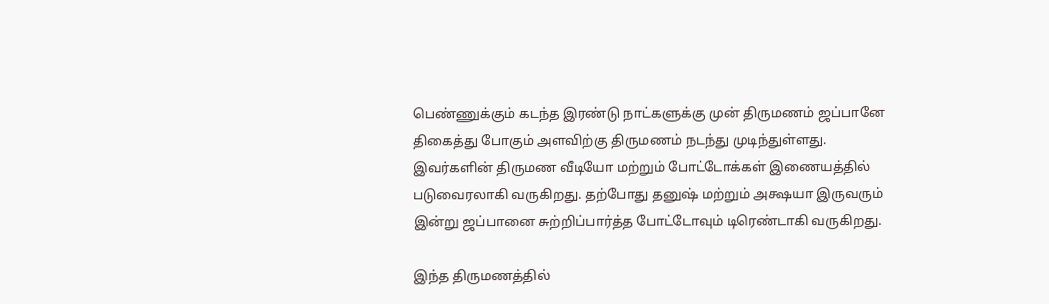பெண்ணுக்கும் கடந்த இரண்டு நாட்களுக்கு முன் திருமணம் ஜப்பானே திகைத்து போகும் அளவிற்கு திருமணம் நடந்து முடிந்துள்ளது. இவர்களின் திருமண வீடியோ மற்றும் போட்டோக்கள் இணையத்தில் படுவைரலாகி வருகிறது. தற்போது தனுஷ் மற்றும் அக்ஷயா இருவரும் இன்று ஜப்பானை சுற்றிப்பார்த்த போட்டோவும் டிரெண்டாகி வருகிறது.

இந்த திருமணத்தில்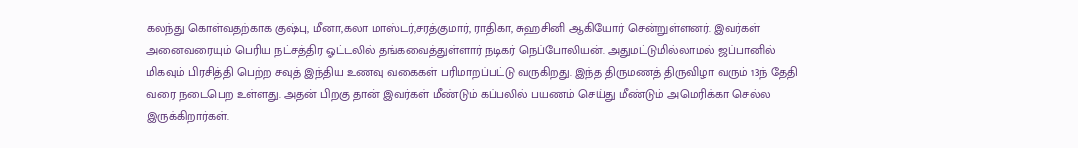கலந்து கொள்வதற்காக குஷ்பு, மீனா,கலா மாஸ்டர்,சரத்குமார், ராதிகா, சுஹசினி ஆகியோர் சென்றுள்ளனர். இவர்கள் அனைவரையும் பெரிய நட்சத்திர ஓட்டலில் தங்கவைத்துள்ளார் நடிகர் நெப்போலியன். அதுமட்டுமில்லாமல் ஜப்பானில் மிகவும் பிரசித்தி பெற்ற சவுத் இந்திய உணவு வகைகள் பரிமாறப்பட்டு வருகிறது. இந்த திருமணத் திருவிழா வரும் 13ந் தேதி வரை நடைபெற உள்ளது. அதன் பிறகு தான் இவர்கள் மீண்டும் கப்பலில் பயணம் செய்து மீண்டும் அமெரிக்கா செல்ல இருக்கிறார்கள்.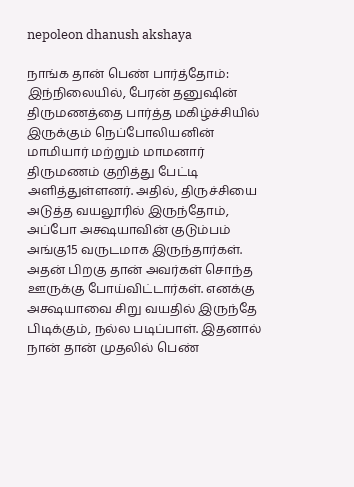nepoleon dhanush akshaya

நாங்க தான் பெண் பார்த்தோம்: இந்நிலையில், பேரன் தனுஷின் திருமணத்தை பார்த்த மகிழ்ச்சியில் இருக்கும் நெப்போலியனின் மாமியார் மற்றும் மாமனார் திருமணம் குறித்து பேட்டி அளித்துள்ளனர். அதில், திருச்சியை அடுத்த வயலூரில் இருந்தோம், அப்போ அக்ஷயாவின் குடும்பம் அங்கு15 வருடமாக இருந்தார்கள். அதன் பிறகு தான் அவர்கள் சொந்த ஊருக்கு போய்விட்டார்கள். எனக்கு அக்ஷயாவை சிறு வயதில் இருந்தே பிடிக்கும், நல்ல படிப்பாள். இதனால் நான் தான் முதலில் பெண்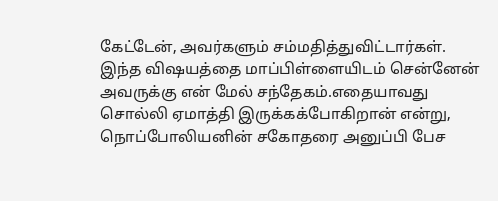கேட்டேன், அவர்களும் சம்மதித்துவிட்டார்கள். இந்த விஷயத்தை மாப்பிள்ளையிடம் சென்னேன் அவருக்கு என் மேல் சந்தேகம்.எதையாவது சொல்லி ஏமாத்தி இருக்கக்போகிறான் என்று, நொப்போலியனின் சகோதரை அனுப்பி பேச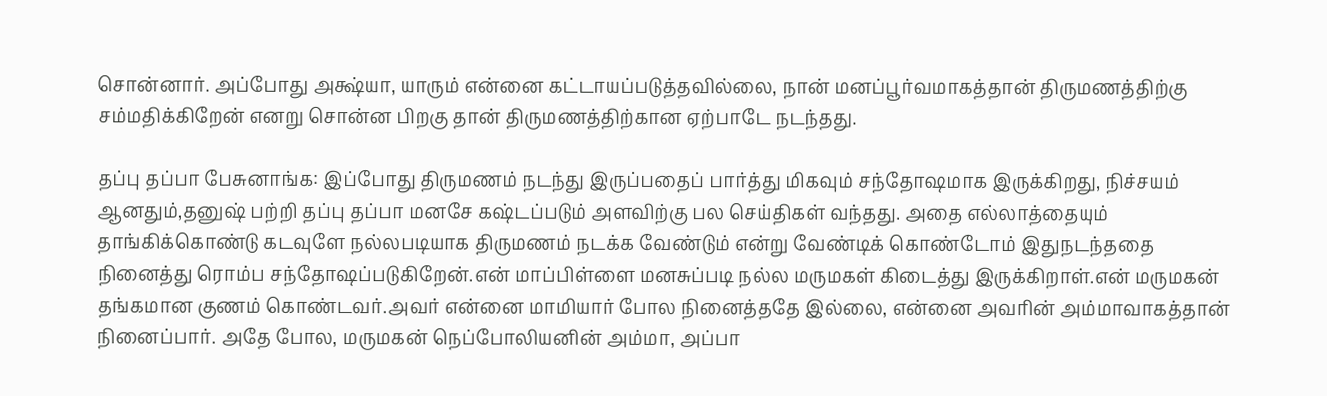சொன்னார். அப்போது அக்ஷ்யா, யாரும் என்னை கட்டாயப்படுத்தவில்லை, நான் மனப்பூர்வமாகத்தான் திருமணத்திற்கு சம்மதிக்கிறேன் எனறு சொன்ன பிறகு தான் திருமணத்திற்கான ஏற்பாடே நடந்தது.

தப்பு தப்பா பேசுனாங்க: இப்போது திருமணம் நடந்து இருப்பதைப் பார்த்து மிகவும் சந்தோஷமாக இருக்கிறது, நிச்சயம் ஆனதும்,தனுஷ் பற்றி தப்பு தப்பா மனசே கஷ்டப்படும் அளவிற்கு பல செய்திகள் வந்தது. அதை எல்லாத்தையும் தாங்கிக்கொண்டு கடவுளே நல்லபடியாக திருமணம் நடக்க வேண்டும் என்று வேண்டிக் கொண்டோம் இதுநடந்ததை நினைத்து ரொம்ப சந்தோஷப்படுகிறேன்.என் மாப்பிள்ளை மனசுப்படி நல்ல மருமகள் கிடைத்து இருக்கிறாள்.என் மருமகன் தங்கமான குணம் கொண்டவர்.அவர் என்னை மாமியார் போல நினைத்ததே இல்லை, என்னை அவரின் அம்மாவாகத்தான் நினைப்பார். அதே போல, மருமகன் நெப்போலியனின் அம்மா, அப்பா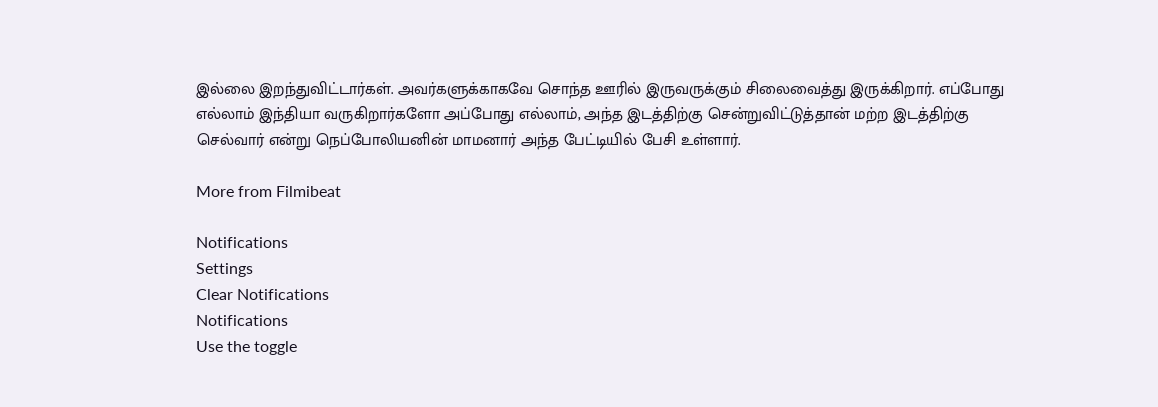இல்லை இறந்துவிட்டார்கள். அவர்களுக்காகவே சொந்த ஊரில் இருவருக்கும் சிலைவைத்து இருக்கிறார். எப்போது எல்லாம் இந்தியா வருகிறார்களோ அப்போது எல்லாம், அந்த இடத்திற்கு சென்றுவிட்டுத்தான் மற்ற இடத்திற்கு செல்வார் என்று நெப்போலியனின் மாமனார் அந்த பேட்டியில் பேசி உள்ளார்.

More from Filmibeat

Notifications
Settings
Clear Notifications
Notifications
Use the toggle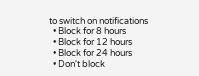to switch on notifications
  • Block for 8 hours
  • Block for 12 hours
  • Block for 24 hours
  • Don't block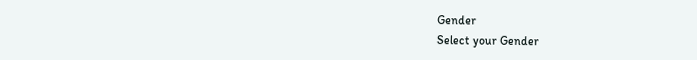Gender
Select your Gender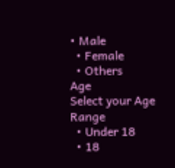• Male
  • Female
  • Others
Age
Select your Age Range
  • Under 18
  • 18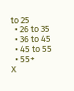to 25
  • 26 to 35
  • 36 to 45
  • 45 to 55
  • 55+
X